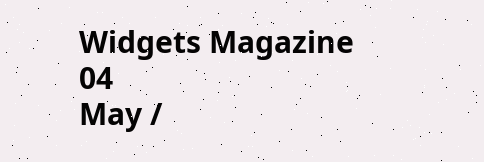Widgets Magazine
04
May /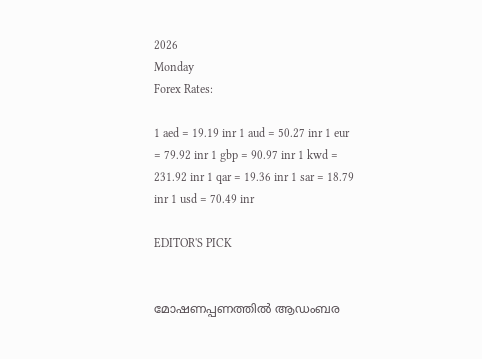2026
Monday
Forex Rates:

1 aed = 19.19 inr 1 aud = 50.27 inr 1 eur = 79.92 inr 1 gbp = 90.97 inr 1 kwd = 231.92 inr 1 qar = 19.36 inr 1 sar = 18.79 inr 1 usd = 70.49 inr

EDITOR'S PICK


മോഷണപ്പണത്തിൽ ആഡംബര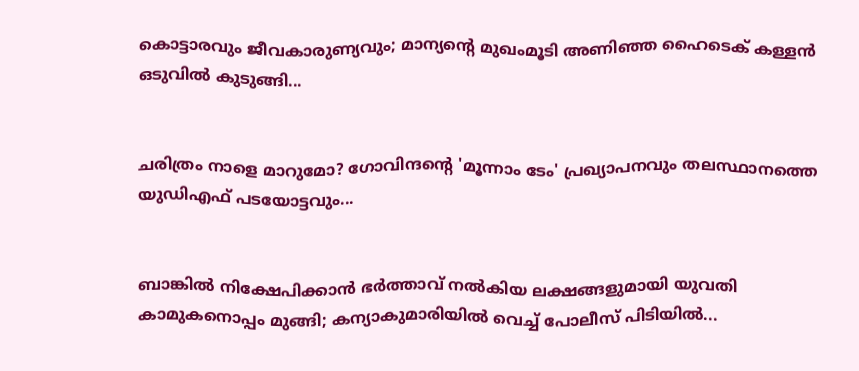കൊട്ടാരവും ജീവകാരുണ്യവും; മാന്യന്റെ മുഖംമൂടി അണിഞ്ഞ ഹൈടെക് കള്ളൻ ഒടുവിൽ കുടുങ്ങി...


ചരിത്രം നാളെ മാറുമോ? ഗോവിന്ദന്റെ 'മൂന്നാം ടേം' പ്രഖ്യാപനവും തലസ്ഥാനത്തെ യുഡിഎഫ് പടയോട്ടവും...


ബാങ്കിൽ നിക്ഷേപിക്കാൻ ഭർത്താവ് നൽകിയ ലക്ഷങ്ങളുമായി യുവതി കാമുകനൊപ്പം മുങ്ങി; കന്യാകുമാരിയിൽ വെച്ച് പോലീസ് പിടിയിൽ...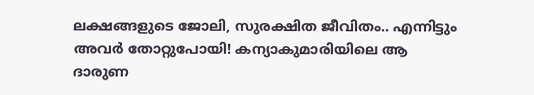ലക്ഷങ്ങളുടെ ജോലി, സുരക്ഷിത ജീവിതം.. എന്നിട്ടും അവർ തോറ്റുപോയി! കന്യാകുമാരിയിലെ ആ ദാരുണ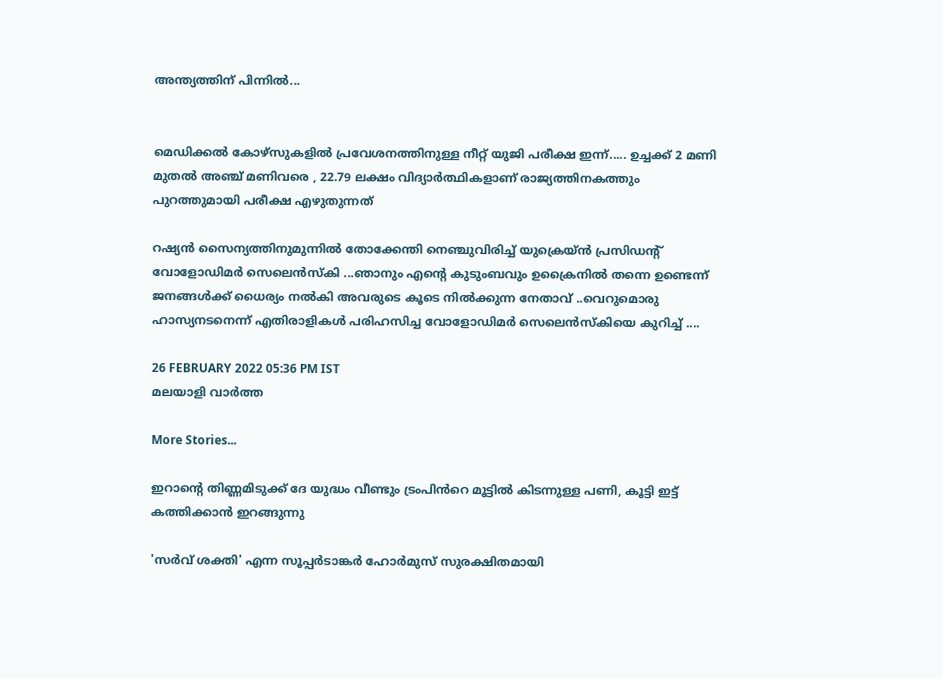അന്ത്യത്തിന് പിന്നിൽ...


മെഡിക്കല്‍ കോഴ്‌സുകളില്‍ പ്രവേശനത്തിനുള്ള നീറ്റ് യുജി പരീക്ഷ ഇന്ന്..... ഉച്ചക്ക് 2 മണി മുതല്‍ അഞ്ച് മണിവരെ , 22.79 ലക്ഷം വിദ്യാര്‍ത്ഥികളാണ് രാജ്യത്തിനകത്തും പുറത്തുമായി പരീക്ഷ എഴുതുന്നത്

റഷ്യൻ സൈന്യത്തിനുമുന്നിൽ തോക്കേന്തി നെഞ്ചുവിരിച്ച് യുക്രെയ്ൻ പ്രസിഡന്റ് വോളോഡിമർ സെലെൻസ്കി ...ഞാനും എന്റെ കുടുംബവും ഉക്രൈനിൽ തന്നെ ഉണ്ടെന്ന് ജനങ്ങൾക്ക് ധൈര്യം നൽകി അവരുടെ കൂടെ നിൽക്കുന്ന നേതാവ് ..വെറുമൊരു ഹാസ്യനടനെന്ന് എതിരാളികൾ പരിഹസിച്ച വോളോഡിമർ സെലെൻസ്കിയെ കുറിച്ച് ....

26 FEBRUARY 2022 05:36 PM IST
മലയാളി വാര്‍ത്ത

More Stories...

ഇറാന്റെ തിണ്ണമിടുക്ക് ദേ യുദ്ധം വീണ്ടും ട്രംപിൻറെ മൂട്ടിൽ കിടന്നുള്ള പണി, കൂട്ടി ഇട്ട് കത്തിക്കാൻ ഇറങ്ങുന്നു

'സർവ് ശക്തി' എന്ന സൂപ്പർടാങ്കർ ഹോർമുസ് സുരക്ഷിതമായി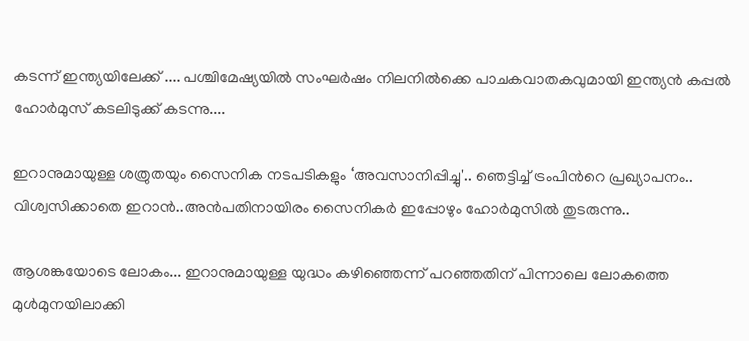കടന്ന് ഇന്ത്യയിലേക്ക് .... പശ്ചിമേഷ്യയിൽ സംഘർഷം നിലനിൽക്കെ പാചകവാതകവുമായി ഇന്ത്യൻ കപ്പൽ ഹോർമുസ് കടലിടുക്ക് കടന്നു....

ഇറാനുമായുള്ള ശത്രുതയും സൈനിക നടപടികളും ‘അവസാനിപ്പിച്ചു'.. ഞെട്ടിച്ച് ട്രംപിന്‍റെ പ്രഖ്യാപനം.. വിശ്വസിക്കാതെ ഇറാൻ..അൻപതിനായിരം സൈനികർ ഇപ്പോഴും ഹോർമുസിൽ തുടരുന്നു..

ആശങ്കയോടെ ലോകം... ഇറാനുമായുള്ള യുദ്ധം കഴിഞ്ഞെന്ന് പറഞ്ഞതിന് പിന്നാലെ ലോകത്തെ മുൾമുനയിലാക്കി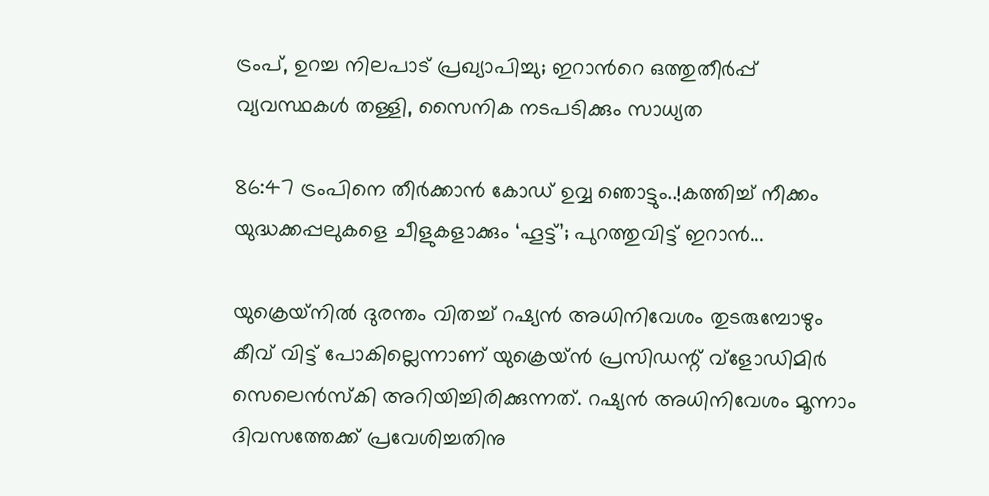ട്രംപ്, ഉറച്ച നിലപാട് പ്രഖ്യാപിച്ചു; ഇറാന്‍റെ ഒത്തുതീർപ്പ് വ്യവസ്ഥകൾ തള്ളി, സൈനിക നടപടിക്കും സാധ്യത

86:47 ട്രംപിനെ തീർക്കാൻ കോഡ് ഉവ്വ ഞൊട്ടും..!കത്തിച്ച് നീക്കം യുദ്ധക്കപ്പലുകളെ ചീളുകളാക്കും ‘ഹൂട്ട്’; പുറത്തുവിട്ട് ഇറാന്‍...

യുക്രെയ്‌നില്‍ ദുരന്തം വിതച്ച് റഷ്യന്‍ അധിനിവേശം തുടരുമ്പോഴും കീവ് വിട്ട് പോകില്ലെന്നാണ് യുക്രെയ്ന്‍ പ്രസിഡന്റ് വ്‌ളോഡിമിര്‍ സെലെന്‍സ്‌കി അറിയിച്ചിരിക്കുന്നത്. റഷ്യന്‍ അധിനിവേശം മൂന്നാം ദിവസത്തേക്ക് പ്രവേശിച്ചതിനു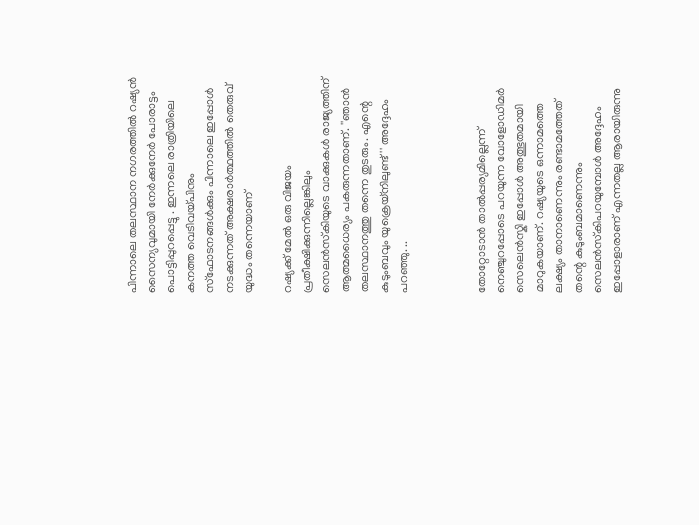പിന്നാലെ തലസ്ഥാന നഗരത്തില്‍ റഷ്യന്‍ സൈന്യവുമായി നേര്‍ക്കുനേര്‍ പോരാട്ടം പൊട്ടിപ്പുറപ്പെട്ടു . ഇന്നലെ രാത്രിയിലെ കനത്ത വെടിവയ്പിനും സ്‌ഫോടനങ്ങള്‍ക്കും പിന്നാലെ ഇപ്പോൾ നടക്കുന്നത് അക്ഷരാർത്ഥത്തിൽ തെരുവ് യുദ്ധം തന്നെയാണ്

റഷ്യക്ക് മേല്‍ ഒരു വിജയം പ്രതീക്ഷിക്കുന്നില്ലെങ്കിലും സെലന്‍സ്‌കിയുടെ വാക്കുകള്‍ രാജ്യത്തിന് ആത്മധൈര്യം പകരുന്നതാണ്. ''ഞാന്‍ തലസ്ഥാനത്തു തന്നെ തുടരും. എന്റെ കുടുംബവും യുക്രെയ്‌നിലുണ്ട്'' അദ്ദേഹം പറഞ്ഞു. ..



തോറ്റോടാൻ താൽപ്പര്യമില്ലെന്ന് നെഞ്ചുറപ്പോടെ പറയുന്ന വോളോഡിമർ സെലെൻസ്കി ഇപ്പോൾ അത്ഭുതമായി മാറുകയാണ്. റഷ്യയുടെ ഒന്നാമത്തെ ലക്ഷ്യം താനാണെന്നും രണ്ടാമത്തേത് തന്റെ കുടുംബമാണെന്നും സെലന്‍സ്‌കിപറയുമ്പോൾ അദ്ദേഹം ഇപ്പോളാരാണ് എന്നതല്ല ആരായിരുന്നു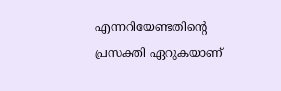എന്നറിയേണ്ടതിന്റെ പ്രസക്തി ഏറുകയാണ്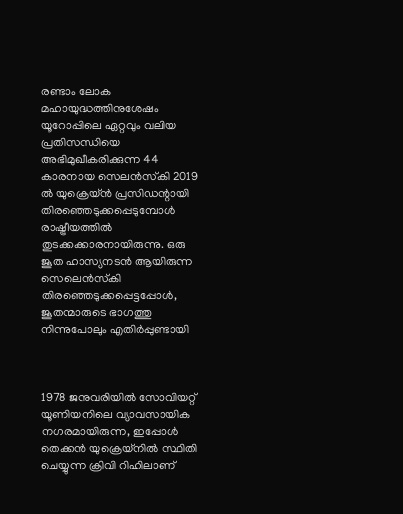രണ്ടാം ലോക മഹായുദ്ധത്തിനുശേഷം യൂറോപ്പിലെ ഏറ്റവും വലിയ പ്രതിസന്ധിയെ അഭിമുഖീകരിക്കുന്ന 44 കാരനായ സെലന്‍സ്‌കി 2019 ല്‍ യുക്രെയ്ന്‍ പ്രസിഡന്റായി തിരഞ്ഞെടുക്കപ്പെടുമ്പോള്‍ രാഷ്ട്രീയത്തില്‍ തുടക്കക്കാരനായിരുന്നു. ഒരു ജൂത ഹാസ്യനടൻ ആയിരുന്ന സെലെൻസ്‌കി തിരഞ്ഞെടുക്കപ്പെട്ടപ്പോൾ, ജൂതന്മാരുടെ ഭാഗത്തു നിന്നുപോലും എതിർപ്പുണ്ടായി



1978 ജനുവരിയില്‍ സോവിയറ്റ് യൂണിയനിലെ വ്യാവസായിക നഗരമായിരുന്ന, ഇപ്പോള്‍ തെക്കന്‍ യുക്രെയ്‌നില്‍ സ്ഥിതി ചെയ്യുന്ന ക്രിവി റിഹിലാണ്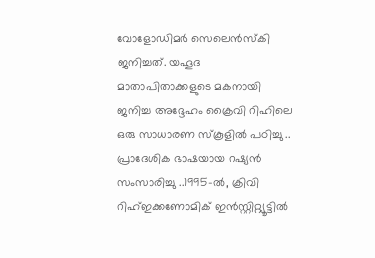വോളോഡിമര്‍ സെലെന്‍സ്‌കി ജനിച്ചത്. യഹൂദ മാതാപിതാക്കളുടെ മകനായി ജനിച്ച അദ്ദേഹം ക്രൈവി റിഹിലെ ഒരു സാധാരണ സ്‌കൂളില്‍ പഠിച്ചു .. പ്രാദേശിക ഭാഷയായ റഷ്യന്‍ സംസാരിച്ചു ..1995-ല്‍, ക്രിവി റിഹ്ഇക്കണോമിക് ഇന്‍സ്റ്റിറ്റ്യൂട്ടില്‍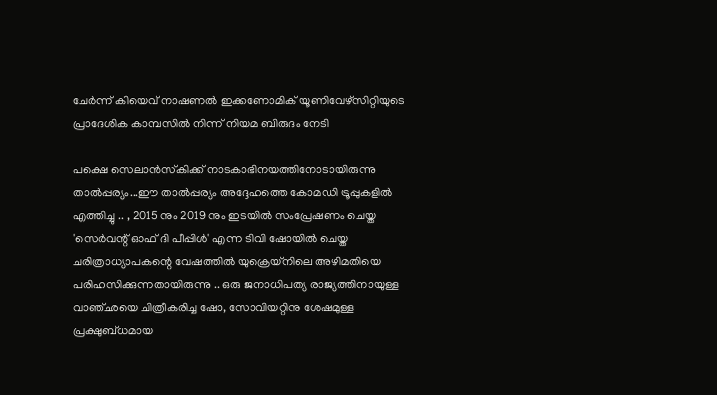ചേര്‍ന്ന് കിയെവ് നാഷണല്‍ ഇക്കണോമിക് യൂണിവേഴ്‌സിറ്റിയുടെ പ്രാദേശിക കാമ്പസില്‍ നിന്ന് നിയമ ബിരുദം നേടി

പക്ഷെ സെലാൻസ്‌കിക്ക് നാടകാഭിനയത്തിനോടായിരുന്നു താൽപ്പര്യം...ഈ താല്‍പ്പര്യം അദ്ദേഹത്തെ കോമഡി ട്രൂപ്പുകളില്‍ എത്തിച്ചു .. , 2015 നും 2019 നും ഇടയില്‍ സംപ്രേഷണം ചെയ്ത 'സെര്‍വന്റ് ഓഫ് ദി പീപ്പിള്‍' എന്ന ടിവി ഷോയില്‍ ചെയ്ത ചരിത്രാധ്യാപകന്റെ വേഷത്തില്‍ യുക്രെയ്നിലെ അഴിമതിയെ പരിഹസിക്കുന്നതായിരുന്നു .. ഒരു ജനാധിപത്യ രാജ്യത്തിനായുള്ള വാഞ്ഛയെ ചിത്രീകരിച്ച ഷോ, സോവിയറ്റിനു ശേഷമുള്ള പ്രക്ഷുബ്ധമായ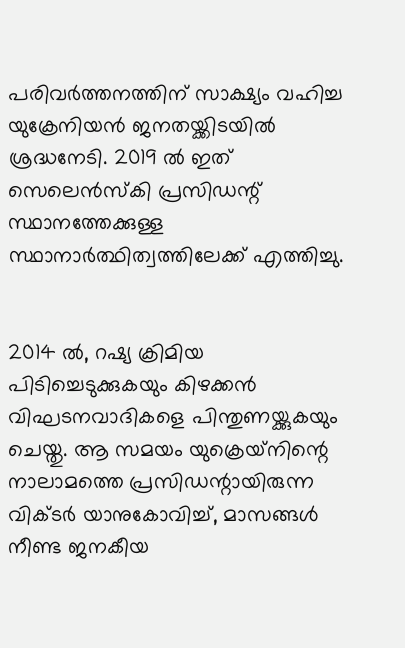പരിവര്‍ത്തനത്തിന് സാക്ഷ്യം വഹിച്ച യുക്രേനിയന്‍ ജനതയ്ക്കിടയില്‍ ശ്രദ്ധനേടി. 2019 ല്‍ ഇത് സെലെന്‍സ്‌കി പ്രസിഡന്റ് സ്ഥാനത്തേക്കുള്ള സ്ഥാനാര്‍ത്ഥിത്വത്തിലേക്ക് എത്തിച്ചു.


2014 ല്‍, റഷ്യ ക്രിമിയ പിടിച്ചെടുക്കുകയും കിഴക്കന്‍ വിഘടനവാദികളെ പിന്തുണയ്ക്കുകയും ചെയ്തു. ആ സമയം യുക്രെയ്‌നിന്റെ നാലാമത്തെ പ്രസിഡന്റായിരുന്ന വിക്ടര്‍ യാനുകോവിച്ച്, മാസങ്ങള്‍ നീണ്ട ജനകീയ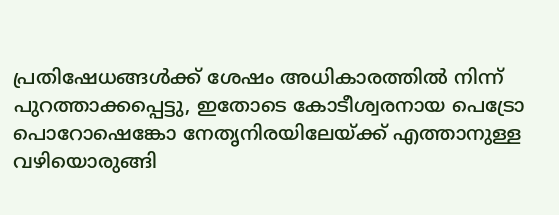പ്രതിഷേധങ്ങള്‍ക്ക് ശേഷം അധികാരത്തില്‍ നിന്ന് പുറത്താക്കപ്പെട്ടു, ഇതോടെ കോടീശ്വരനായ പെട്രോ പൊറോഷെങ്കോ നേതൃനിരയിലേയ്ക്ക് എത്താനുള്ള വഴിയൊരുങ്ങി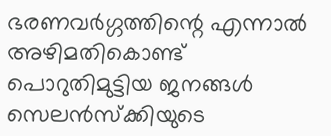ഭരണവർഗ്ഗത്തിന്റെ എന്നാല്‍ അഴിമതികൊണ്ട് പൊറുതിമുട്ടിയ ജനങ്ങൾ സെലൻസ്‌ക്കിയുടെ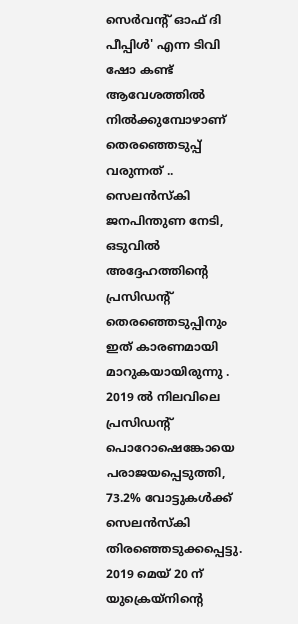സെര്‍വന്റ് ഓഫ് ദി പീപ്പിള്‍' എന്ന ടിവി ഷോ കണ്ട് ആവേശത്തിൽ നിൽക്കുമ്പോഴാണ് തെരഞ്ഞെടുപ്പ് വരുന്നത് ..
സെലന്‍സ്‌കി ജനപിന്തുണ നേടി, ഒടുവില്‍ അദ്ദേഹത്തിന്റെ പ്രസിഡന്റ് തെരഞ്ഞെടുപ്പിനും ഇത് കാരണമായി മാറുകയായിരുന്നു . 2019 ല്‍ നിലവിലെ പ്രസിഡന്റ് പൊറോഷെങ്കോയെ പരാജയപ്പെടുത്തി, 73.2% വോട്ടുകള്‍ക്ക് സെലന്‍സ്‌കി തിരഞ്ഞെടുക്കപ്പെട്ടു. 2019 മെയ് 20 ന് യുക്രെയ്‌നിന്റെ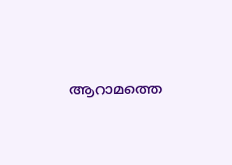ആറാമത്തെ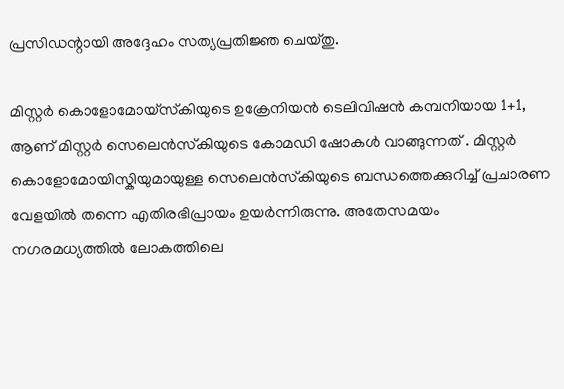പ്രസിഡന്റായി അദ്ദേഹം സത്യപ്രതിജ്ഞ ചെയ്തു.

മിസ്റ്റർ കൊളോമോയ്‌സ്‌കിയുടെ ഉക്രേനിയൻ ടെലിവിഷൻ കമ്പനിയായ 1+1, ആണ് മിസ്റ്റർ സെലെൻസ്‌കിയുടെ കോമഡി ഷോകൾ വാങ്ങുന്നത് . മിസ്റ്റർ കൊളോമോയിസ്കിയുമായുള്ള സെലെൻസ്‌കിയുടെ ബന്ധത്തെക്കുറിച്ച്‌ പ്രചാരണ വേളയിൽ തന്നെ എതിരഭിപ്രായം ഉയർന്നിരുന്നു. അതേസമയം നഗരമധ്യത്തിൽ ലോകത്തിലെ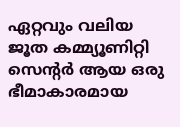ഏറ്റവും വലിയ ജൂത കമ്മ്യൂണിറ്റി സെന്റർ ആയ ഒരു ഭീമാകാരമായ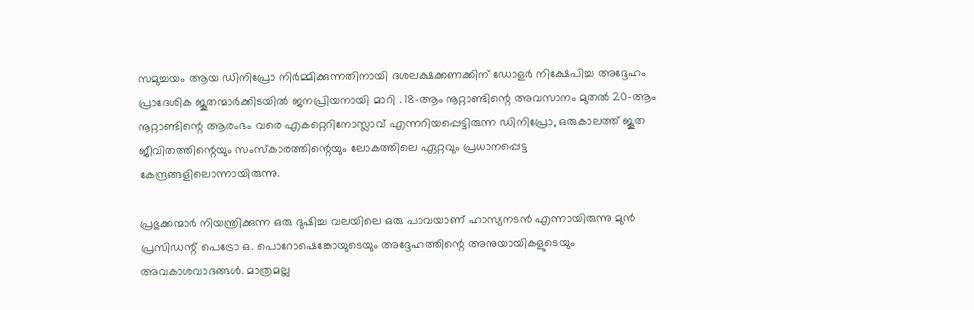സമുച്ചയം ആയ ഡിനിപ്രോ നിർമ്മിക്കുന്നതിനായി ദശലക്ഷക്കണക്കിന് ഡോളർ നിക്ഷേപിച്ച അദ്ദേഹം പ്രാദേശിക ജൂതന്മാർക്കിടയിൽ ജനപ്രിയനായി മാറി . 18-ആം നൂറ്റാണ്ടിന്റെ അവസാനം മുതൽ 20-ആം നൂറ്റാണ്ടിന്റെ ആരംഭം വരെ എകറ്റെറിനോസ്ലാവ് എന്നറിയപ്പെട്ടിരുന്ന ഡിനിപ്രോ, ഒരുകാലത്ത് ജൂത ജീവിതത്തിന്റെയും സംസ്കാരത്തിന്റെയും ലോകത്തിലെ ഏറ്റവും പ്രധാനപ്പെട്ട കേന്ദ്രങ്ങളിലൊന്നായിരുന്നു.

പ്രഭുക്കന്മാർ നിയന്ത്രിക്കുന്ന ഒരു ദുഷിച്ച വലയിലെ ഒരു പാവയാണ് ഹാസ്യനടൻ എന്നായിരുന്നു മുൻ പ്രസിഡന്റ് പെട്രോ ഒ. പൊറോഷെങ്കോയുടെയും അദ്ദേഹത്തിന്റെ അനുയായികളുടെയും അവകാശവാദങ്ങൾ. മാത്രമല്ല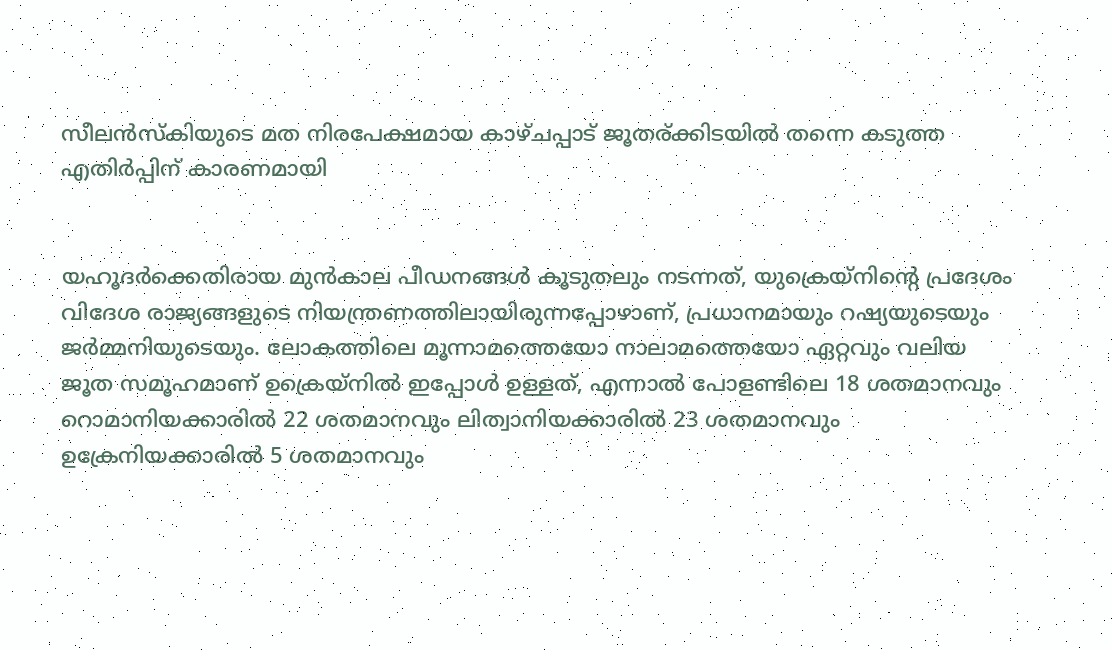സീലൻസ്കിയുടെ മത നിരപേക്ഷമായ കാഴ്ചപ്പാട് ജൂതര്ക്കിടയിൽ തന്നെ കടുത്ത എതിർപ്പിന് കാരണമായി


യഹൂദർക്കെതിരായ മുൻകാല പീഡനങ്ങൾ കൂടുതലും നടന്നത്, യുക്രെയ്നിന്റെ പ്രദേശം വിദേശ രാജ്യങ്ങളുടെ നിയന്ത്രണത്തിലായിരുന്നപ്പോഴാണ്, പ്രധാനമായും റഷ്യയുടെയും ജർമ്മനിയുടെയും. ലോകത്തിലെ മൂന്നാമത്തെയോ നാലാമത്തെയോ ഏറ്റവും വലിയ ജൂത സമൂഹമാണ് ഉക്രെയ്‌നിൽ ഇപ്പോൾ ഉള്ളത്, എന്നാൽ പോളണ്ടിലെ 18 ശതമാനവും റൊമാനിയക്കാരിൽ 22 ശതമാനവും ലിത്വാനിയക്കാരിൽ 23 ശതമാനവും ഉക്രേനിയക്കാരിൽ 5 ശതമാനവും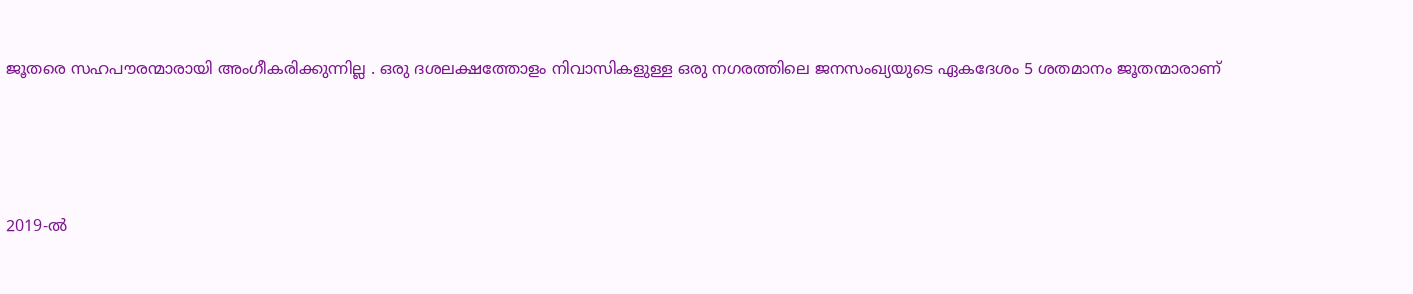ജൂതരെ സഹപൗരന്മാരായി അംഗീകരിക്കുന്നില്ല . ഒരു ദശലക്ഷത്തോളം നിവാസികളുള്ള ഒരു നഗരത്തിലെ ജനസംഖ്യയുടെ ഏകദേശം 5 ശതമാനം ജൂതന്മാരാണ്




2019-ല്‍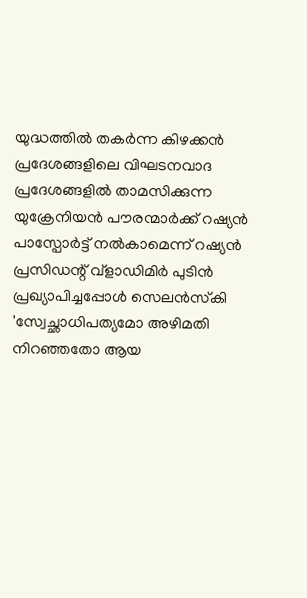യുദ്ധത്തില്‍ തകര്‍ന്ന കിഴക്കന്‍ പ്രദേശങ്ങളിലെ വിഘടനവാദ പ്രദേശങ്ങളില്‍ താമസിക്കുന്ന യുക്രേനിയന്‍ പൗരന്മാര്‍ക്ക് റഷ്യന്‍ പാസ്പോര്‍ട്ട് നല്‍കാമെന്ന് റഷ്യന്‍ പ്രസിഡന്റ് വ്ളാഡിമിര്‍ പുടിന്‍ പ്രഖ്യാപിച്ചപ്പോള്‍ സെലന്‍സ്‌കി 'സ്വേച്ഛാധിപത്യമോ അഴിമതി നിറഞ്ഞതോ ആയ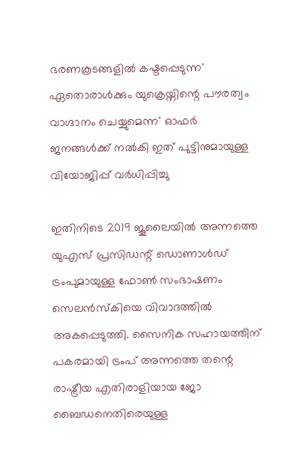ഭരണകൂടങ്ങളില്‍ കഷ്ടപ്പെടുന്ന' ഏതൊരാള്‍ക്കും യുക്രെയ്നിന്റെ പൗരത്വം വാഗ്ദാനം ചെയ്യുമെന്ന' ഓഫർ ജനങ്ങൾക്ക് നൽകി ഇത് പുട്ടിനുമായുള്ള വിയോജിപ്പ് വർധിപ്പിച്ചു

ഇതിനിടെ 2019 ജൂലൈയില്‍ അന്നത്തെ യുഎസ് പ്രസിഡന്റ് ഡൊണാള്‍ഡ് ട്രംപുമായുള്ള ഫോണ്‍ സംഭാഷണം സെലന്‍സ്‌കിയെ വിവാദത്തില്‍ അകപ്പെടുത്തി. സൈനിക സഹായത്തിന് പകരമായി ട്രംപ് അന്നത്തെ തന്റെ രാഷ്ട്രീയ എതിരാളിയായ ജോ ബൈഡനെതിരെയുള്ള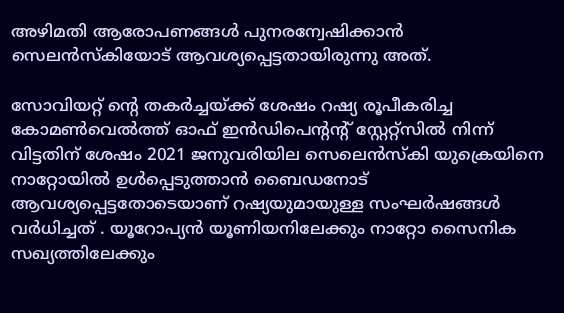അഴിമതി ആരോപണങ്ങള്‍ പുനരന്വേഷിക്കാന്‍ സെലന്‍സ്‌കിയോട് ആവശ്യപ്പെട്ടതായിരുന്നു അത്.

സോവിയറ്റ് ന്റെ തകര്‍ച്ചയ്ക്ക് ശേഷം റഷ്യ രൂപീകരിച്ച കോമണ്‍വെല്‍ത്ത് ഓഫ് ഇന്‍ഡിപെന്റന്റ് സ്റ്റേറ്റ്സില്‍ നിന്ന് വിട്ടതിന് ശേഷം 2021 ജനുവരിയില സെലെന്‍സ്‌കി യുക്രെയിനെ നാറ്റോയില്‍ ഉള്‍പ്പെടുത്താന്‍ ബൈഡനോട് ആവശ്യപ്പെട്ടതോടെയാണ് റഷ്യയുമായുള്ള സംഘര്‍ഷങ്ങള്‍ വർധിച്ചത് . യൂറോപ്യന്‍ യൂണിയനിലേക്കും നാറ്റോ സൈനിക സഖ്യത്തിലേക്കും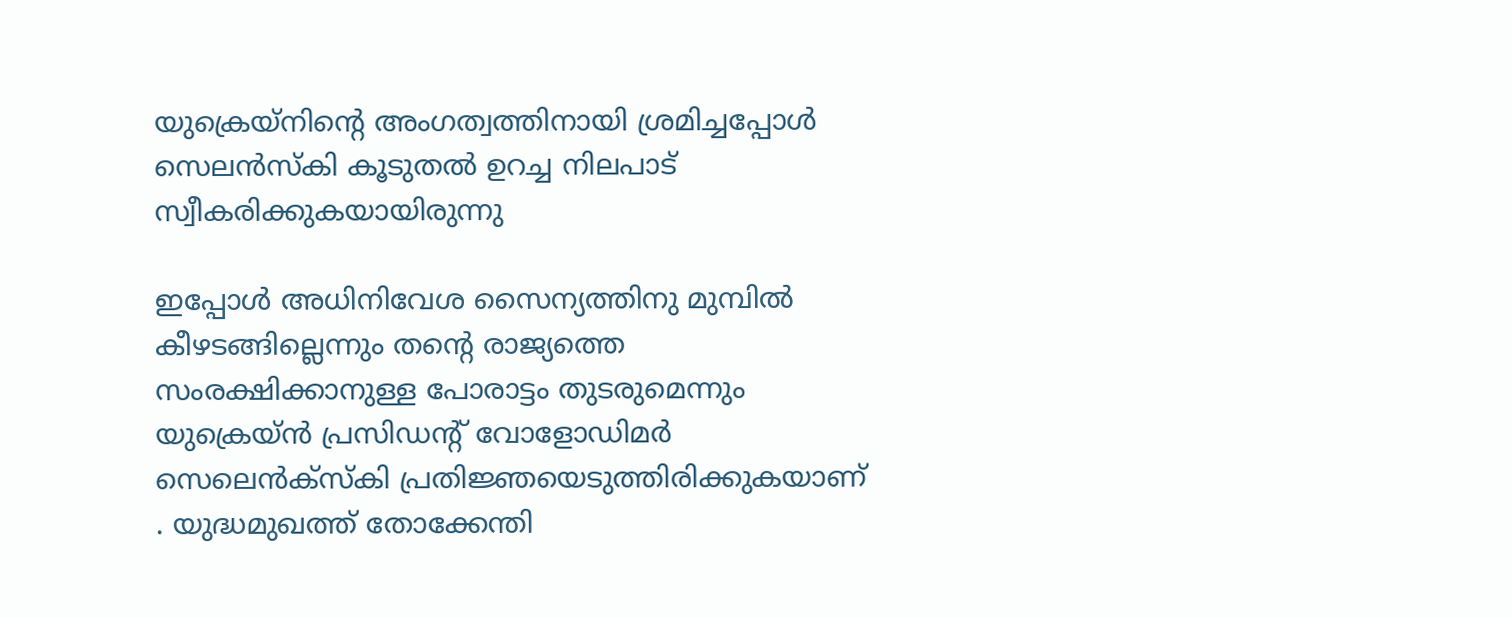യുക്രെയ്‌നിന്റെ അംഗത്വത്തിനായി ശ്രമിച്ചപ്പോള്‍ സെലന്‍സ്‌കി കൂടുതല്‍ ഉറച്ച നിലപാട് സ്വീകരിക്കുകയായിരുന്നു

ഇപ്പോൾ അധിനിവേശ സൈന്യത്തിനു മുമ്പില്‍ കീഴടങ്ങില്ലെന്നും തന്റെ രാജ്യത്തെ സംരക്ഷിക്കാനുള്ള പോരാട്ടം തുടരുമെന്നും യുക്രെയ്ന്‍ പ്രസിഡന്റ് വോളോഡിമര്‍ സെലെന്‍ക്‌സ്‌കി പ്രതിജ്ഞയെടുത്തിരിക്കുകയാണ് . യുദ്ധമുഖത്ത് തോക്കേന്തി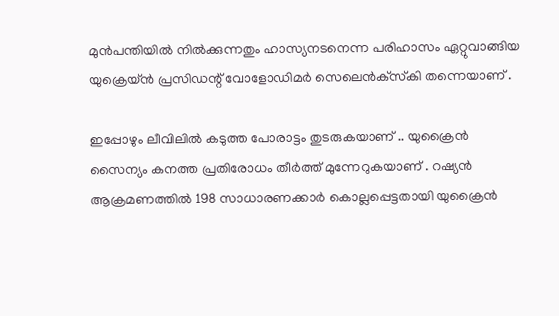മുൻപന്തിയിൽ നിൽക്കുന്നതും ഹാസ്യനടനെന്ന പരിഹാസം ഏറ്റുവാങ്ങിയ യുക്രെയ്ന്‍ പ്രസിഡന്റ് വോളോഡിമര്‍ സെലെന്‍ക്‌സ്‌കി തന്നെയാണ് .

ഇപ്പോഴും ലീവിലിൽ കടുത്ത പോരാട്ടം തുടരുകയാണ് .. യുക്രൈൻ സൈന്യം കനത്ത പ്രതിരോധം തീർത്ത് മുന്നേറുകയാണ് . റഷ്യൻ ആക്രമണത്തിൽ 198 സാധാരണക്കാർ കൊല്ലപ്പെട്ടതായി യുക്രൈൻ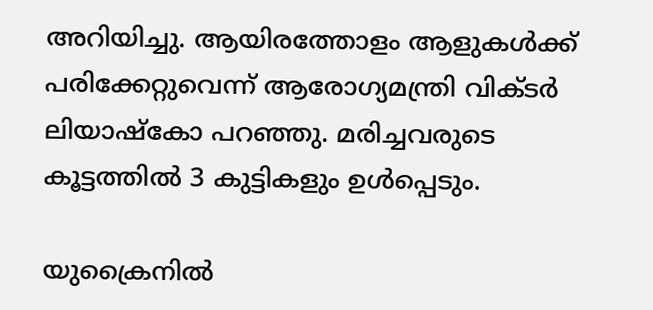അറിയിച്ചു. ആയിരത്തോളം ആളുകൾക്ക് പരിക്കേറ്റുവെന്ന് ആരോഗ്യമന്ത്രി വിക്ടർ ലിയാഷ്‌കോ പറഞ്ഞു. മരിച്ചവരുടെ കൂട്ടത്തിൽ 3 കുട്ടികളും ഉൾപ്പെടും.

യുക്രൈനിൽ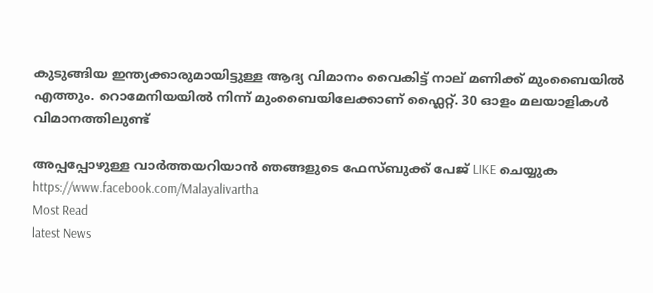കുടുങ്ങിയ ഇന്ത്യക്കാരുമായിട്ടുള്ള ആദ്യ വിമാനം വൈകിട്ട് നാല് മണിക്ക് മുംബൈയിൽ എത്തും. റൊമേനിയയിൽ നിന്ന് മുംബൈയിലേക്കാണ് ഫ്ലൈറ്റ്. 30 ഓളം മലയാളികൾ വിമാനത്തിലുണ്ട്

അപ്പപ്പോഴുള്ള വാര്‍ത്തയറിയാന്‍ ഞങ്ങളുടെ ഫേസ്‌ബുക്ക്‌ പേജ് LIKE ചെയ്യുക
https://www.facebook.com/Malayalivartha
Most Read
latest News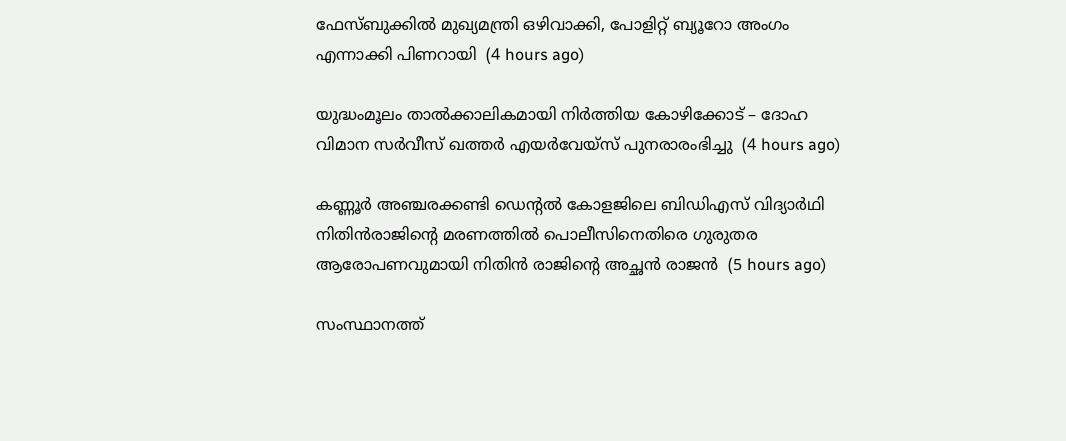ഫേസ്ബുക്കിൽ മുഖ്യമന്ത്രി ഒഴിവാക്കി, പോളിറ്റ് ബ്യൂറോ അംഗം എന്നാക്കി പിണറായി  (4 hours ago)

യുദ്ധംമൂലം താൽക്കാലികമായി നിർത്തിയ കോഴിക്കോട് – ദോഹ വിമാന സർവീസ് ഖത്തർ എയർവേയ്സ് പുനരാരംഭിച്ചു  (4 hours ago)

കണ്ണൂർ അഞ്ചരക്കണ്ടി ഡെന്റൽ കോളജിലെ ബിഡിഎസ് വിദ്യാർഥി നിതിൻരാജിന്റെ മരണത്തിൽ പൊലീസിനെതിരെ ഗുരുതര ആരോപണവുമായി നിതിൻ രാജിന്റെ അച്ഛൻ രാജൻ  (5 hours ago)

സംസ്ഥാനത്ത്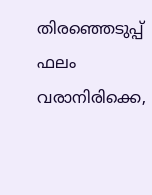തിരഞ്ഞെടുപ്പ് ഫലം വരാനിരിക്കെ,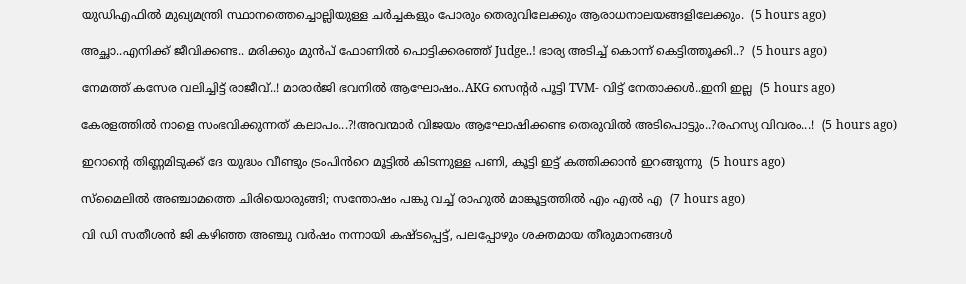യുഡിഎഫിൽ മുഖ്യമന്ത്രി സ്ഥാനത്തെച്ചൊല്ലിയുള്ള ചർച്ചകളും പോരും തെരുവിലേക്കും ആരാധനാലയങ്ങളിലേക്കും.  (5 hours ago)

അച്ഛാ..എനിക്ക് ജീവിക്കണ്ട.. മരിക്കും മുൻപ് ഫോണിൽ പൊട്ടിക്കരഞ്ഞ് Judge..! ഭാര്യ അടിച്ച് കൊന്ന് കെട്ടിത്തൂക്കി..?  (5 hours ago)

നേമത്ത് കസേര വലിച്ചിട്ട് രാജീവ്..! മാരാർജി ഭവനിൽ ആഘോഷം..AKG സെന്റർ പൂട്ടി TVM- വിട്ട് നേതാക്കൾ..ഇനി ഇല്ല  (5 hours ago)

കേരളത്തിൽ നാളെ സംഭവിക്കുന്നത് കലാപം...?!അവന്മാർ വിജയം ആഘോഷിക്കണ്ട തെരുവിൽ അടിപൊട്ടും..?രഹസ്യ വിവരം...!  (5 hours ago)

ഇറാന്റെ തിണ്ണമിടുക്ക് ദേ യുദ്ധം വീണ്ടും ട്രംപിൻറെ മൂട്ടിൽ കിടന്നുള്ള പണി, കൂട്ടി ഇട്ട് കത്തിക്കാൻ ഇറങ്ങുന്നു  (5 hours ago)

സ്മൈലിൽ അഞ്ചാമത്തെ ചിരിയൊരുങ്ങി; സന്തോഷം പങ്കു വച്ച് രാഹുൽ മാങ്കൂട്ടത്തിൽ എം എൽ എ  (7 hours ago)

വി ഡി സതീശൻ ജി കഴിഞ്ഞ അഞ്ചു വർഷം നന്നായി കഷ്ടപ്പെട്ട്, പലപ്പോഴും ശക്തമായ തീരുമാനങ്ങൾ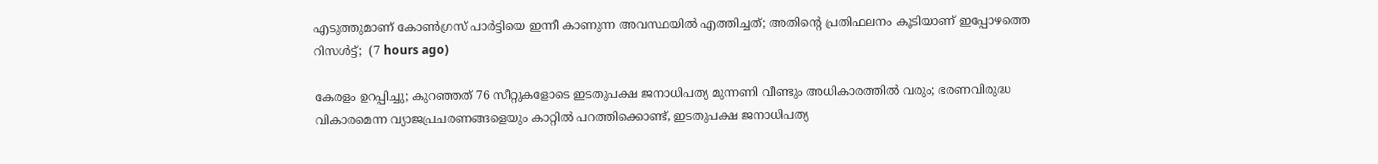എടുത്തുമാണ് കോൺഗ്രസ്‌ പാർട്ടിയെ ഇന്നീ കാണുന്ന അവസ്ഥയിൽ എത്തിച്ചത്; അതിന്റെ പ്രതിഫലനം കൂടിയാണ് ഇപ്പോഴത്തെ റിസൾട്ട്‌;  (7 hours ago)

കേരളം ഉറപ്പിച്ചു; കുറഞ്ഞത് 76 സീറ്റുകളോടെ ഇടതുപക്ഷ ജനാധിപത്യ മുന്നണി വീണ്ടും അധികാരത്തിൽ വരും; ഭരണവിരുദ്ധ വികാരമെന്ന വ്യാജപ്രചരണങ്ങളെയും കാറ്റിൽ പറത്തിക്കൊണ്ട്, ഇടതുപക്ഷ ജനാധിപത്യ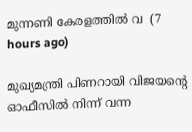മുന്നണി കേരളത്തിൽ വ  (7 hours ago)

മുഖ്യമന്ത്രി പിണറായി വിജയന്റെ ഓഫീസിൽ നിന്ന് വന്ന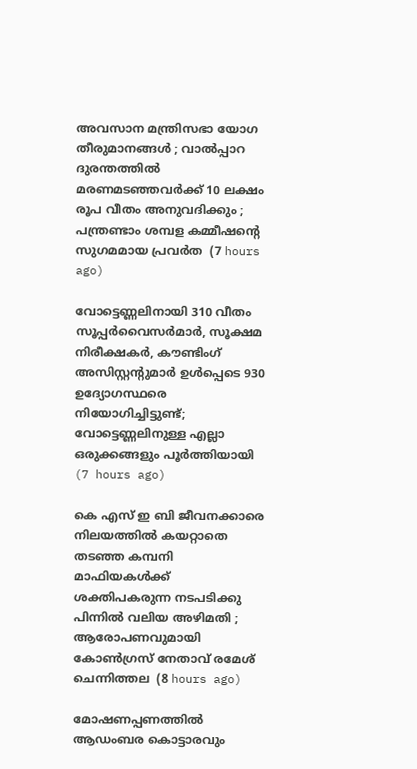അവസാന മന്ത്രിസഭാ യോഗ തീരുമാനങ്ങൾ ; വാല്‍പ്പാറ ദുരന്തത്തിൽ മരണമടഞ്ഞവർക്ക് 10 ലക്ഷം രൂപ വീതം അനുവദിക്കും ; പന്ത്രണ്ടാം ശമ്പള കമ്മീഷൻ്റെ സുഗമമായ പ്രവർത  (7 hours ago)

വോട്ടെണ്ണലിനായി 310 വീതം സൂപ്പർവൈസർമാർ, സൂക്ഷമ നിരീക്ഷകർ, കൗണ്ടിംഗ് അസിസ്റ്റന്റുമാർ ഉൾപ്പെടെ 930 ഉദ്യോഗസ്ഥരെ നിയോഗിച്ചിട്ടുണ്ട്; വോട്ടെണ്ണലിനുള്ള എല്ലാ ഒരുക്കങ്ങളും പൂർത്തിയായി  (7 hours ago)

കെ എസ് ഇ ബി ജീവനക്കാരെ നിലയത്തിൽ കയറ്റാതെ തടഞ്ഞ കമ്പനി മാഫിയകൾക്ക് ശക്തിപകരുന്ന നടപടിക്കു പിന്നിൽ വലിയ അഴിമതി ; ആരോപണവുമായി കോൺഗ്രസ് നേതാവ് രമേശ്‌ ചെന്നിത്തല  (8 hours ago)

മോഷണപ്പണത്തിൽ ആഡംബര കൊട്ടാരവും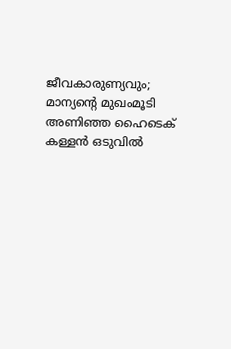ജീവകാരുണ്യവും; മാന്യന്റെ മുഖംമൂടി അണിഞ്ഞ ഹൈടെക് കള്ളൻ ഒടുവിൽ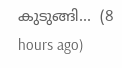കുടുങ്ങി...  (8 hours ago)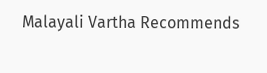Malayali Vartha Recommends